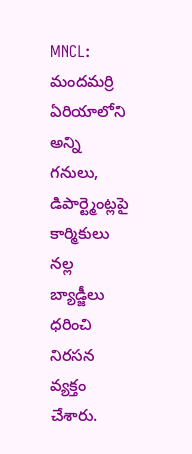MNCL: మందమర్రి ఏరియాలోని అన్ని గనులు, డిపార్ట్మెంట్లపై కార్మికులు నల్ల బ్యాడ్జీలు ధరించి నిరసన వ్యక్తం చేశారు.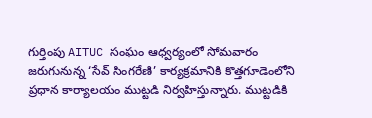గుర్తింపు AITUC సంఘం ఆధ్వర్యంలో సోమవారం జరుగునున్న ‘సేవ్ సింగరేణి’ కార్యక్రమానికి కొత్తగూడెంలోని ప్రధాన కార్యాలయం ముట్టడి నిర్వహిస్తున్నారు. ముట్టడికి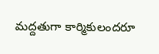మద్దతుగా కార్మికులందరూ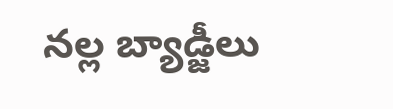నల్ల బ్యాడ్జీలు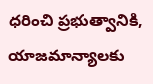ధరించి ప్రభుత్వానికి, యాజమాన్యాలకు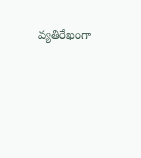వ్యతిరేఖంగా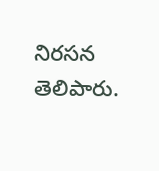నిరసన తెలిపారు.